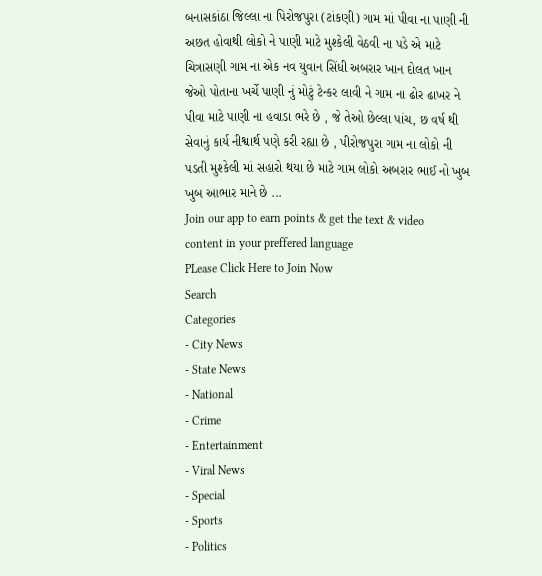બનાસકાંઠા જિલ્લા ના પિરોજપુરા (ટાંકણી) ગામ માં પીવા ના પાણી ની અછત હોવાથી લોકો ને પાણી માટે મુશ્કેલી વેઠવી ના પડે એ માટે ચિત્રાસણી ગામ ના એક નવ યુવાન સિંધી અબરાર ખાન દોલત ખાન જેઓ પોતાના ખર્ચે પાણી નું મોટું ટેન્કર લાવી ને ગામ ના ઢોર ઢાખર ને પીવા માટે પાણી ના હવાડા ભરે છે , જે તેઓ છેલ્લા પાંચ, છ વર્ષ થી સેવાનું કાર્ય નીશ્વાર્થ પણે કરી રહ્યા છે , પીરોજપુરા ગામ ના લોકો ની પડતી મુશ્કેલી માં સહારો થયા છે માટે ગામ લોકો અબરાર ભાઈ નો ખુબ ખુબ આભાર માને છે ...
Join our app to earn points & get the text & video content in your preffered language
PLease Click Here to Join Now
Search
Categories
- City News
- State News
- National
- Crime
- Entertainment
- Viral News
- Special
- Sports
- Politics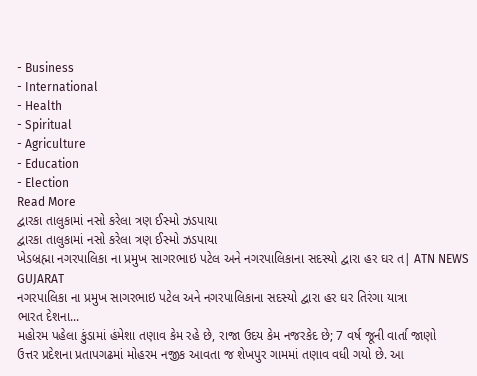- Business
- International
- Health
- Spiritual
- Agriculture
- Education
- Election
Read More
દ્વારકા તાલુકામાં નસો કરેલા ત્રણ ઈસ્મો ઝડપાયા
દ્વારકા તાલુકામાં નસો કરેલા ત્રણ ઈસ્મો ઝડપાયા
ખેડબ્રહ્મા નગરપાલિકા ના પ્રમુખ સાગરભાઇ પટેલ અને નગરપાલિકાના સદસ્યો દ્વારા હર ઘર ત| ATN NEWS GUJARAT
નગરપાલિકા ના પ્રમુખ સાગરભાઇ પટેલ અને નગરપાલિકાના સદસ્યો દ્વારા હર ઘર તિરંગા યાત્રા
ભારત દેશના...
મહોરમ પહેલા કુંડામાં હંમેશા તણાવ કેમ રહે છે, રાજા ઉદય કેમ નજરકેદ છે; 7 વર્ષ જૂની વાર્તા જાણો
ઉત્તર પ્રદેશના પ્રતાપગઢમાં મોહરમ નજીક આવતા જ શેખપુર ગામમાં તણાવ વધી ગયો છે. આ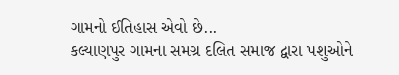ગામનો ઈતિહાસ એવો છે...
કલ્યાણપુર ગામના સમગ્ર દલિત સમાજ દ્વારા પશુઓને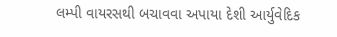લમ્પી વાયરસથી બચાવવા અપાયા દેશી આર્યુવેદિક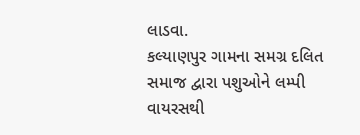લાડવા.
કલ્યાણપુર ગામના સમગ્ર દલિત સમાજ દ્વારા પશુઓને લમ્પી વાયરસથી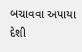બચાવવા અપાયા દેશી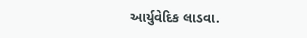આર્યુવેદિક લાડવા.